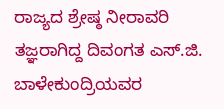ರಾಜ್ಯದ ಶ್ರೇಷ್ಠ ನೀರಾವರಿ ತಜ್ಞರಾಗಿದ್ದ ದಿವಂಗತ ಎಸ್.ಜಿ. ಬಾಳೇಕುಂದ್ರಿಯವರ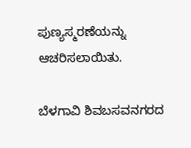ಪುಣ್ಯಸ್ಮರಣೆಯನ್ನು ಆಚರಿಸಲಾಯಿತು.

ಬೆಳಗಾವಿ ಶಿವಬಸವನಗರದ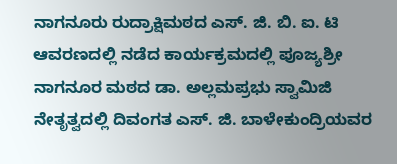ನಾಗನೂರು ರುದ್ರಾಕ್ಷಿಮಠದ ಎಸ್. ಜಿ. ಬಿ. ಐ. ಟಿ ಆವರಣದಲ್ಲಿ ನಡೆದ ಕಾರ್ಯಕ್ರಮದಲ್ಲಿ ಪೂಜ್ಯಶ್ರೀ ನಾಗನೂರ ಮಠದ ಡಾ. ಅಲ್ಲಮಪ್ರಭು ಸ್ವಾಮಿಜಿ ನೇತೃತ್ವದಲ್ಲಿ ದಿವಂಗತ ಎಸ್. ಜಿ. ಬಾಳೇಕುಂದ್ರಿಯವರ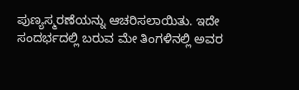ಪುಣ್ಯಸ್ಮರಣೆಯನ್ನು ಆಚರಿಸಲಾಯಿತು. ಇದೇ ಸಂದರ್ಭದಲ್ಲಿ ಬರುವ ಮೇ ತಿಂಗಳಿನಲ್ಲಿ ಅವರ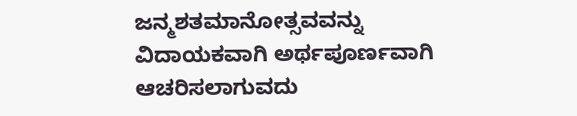ಜನ್ಮಶತಮಾನೋತ್ಸವವನ್ನು ವಿದಾಯಕವಾಗಿ ಅರ್ಥಪೂರ್ಣವಾಗಿ ಆಚರಿಸಲಾಗುವದು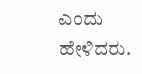ಎಂದು ಹೇಳಿದರು.